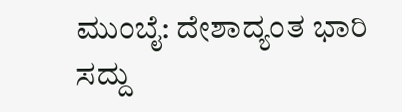ಮುಂಬೈ: ದೇಶಾದ್ಯಂತ ಭಾರಿ ಸದ್ದು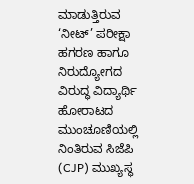ಮಾಡುತ್ತಿರುವ ‘ನೀಟ್’ ಪರೀಕ್ಷಾ ಹಗರಣ ಹಾಗೂ ನಿರುದ್ಯೋಗದ ವಿರುದ್ಧ ವಿದ್ಯಾರ್ಥಿ ಹೋರಾಟದ ಮುಂಚೂಣಿಯಲ್ಲಿ ನಿಂತಿರುವ ಸಿಜೆಪಿ (CJP) ಮುಖ್ಯಸ್ಥ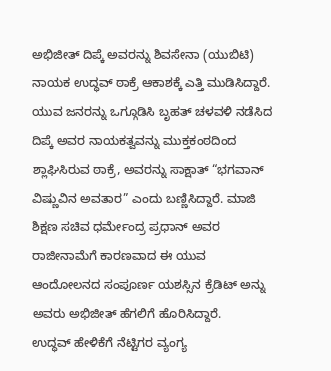ಅಭಿಜೀತ್ ದಿಪ್ಕೆ ಅವರನ್ನು ಶಿವಸೇನಾ (ಯುಬಿಟಿ) ನಾಯಕ ಉದ್ಧವ್ ಠಾಕ್ರೆ ಆಕಾಶಕ್ಕೆ ಎತ್ತಿ ಮುಡಿಸಿದ್ದಾರೆ. ಯುವ ಜನರನ್ನು ಒಗ್ಗೂಡಿಸಿ ಬೃಹತ್ ಚಳವಳಿ ನಡೆಸಿದ ದಿಪ್ಕೆ ಅವರ ನಾಯಕತ್ವವನ್ನು ಮುಕ್ತಕಂಠದಿಂದ ಶ್ಲಾಘಿಸಿರುವ ಠಾಕ್ರೆ, ಅವರನ್ನು ಸಾಕ್ಷಾತ್ “ಭಗವಾನ್ ವಿಷ್ಣುವಿನ ಅವತಾರ” ಎಂದು ಬಣ್ಣಿಸಿದ್ದಾರೆ. ಮಾಜಿ ಶಿಕ್ಷಣ ಸಚಿವ ಧರ್ಮೇಂದ್ರ ಪ್ರಧಾನ್ ಅವರ ರಾಜೀನಾಮೆಗೆ ಕಾರಣವಾದ ಈ ಯುವ ಆಂದೋಲನದ ಸಂಪೂರ್ಣ ಯಶಸ್ಸಿನ ಕ್ರೆಡಿಟ್ ಅನ್ನು ಅವರು ಅಭಿಜೀತ್ ಹೆಗಲಿಗೆ ಹೊರಿಸಿದ್ದಾರೆ.
ಉದ್ಧವ್ ಹೇಳಿಕೆಗೆ ನೆಟ್ಟಿಗರ ವ್ಯಂಗ್ಯ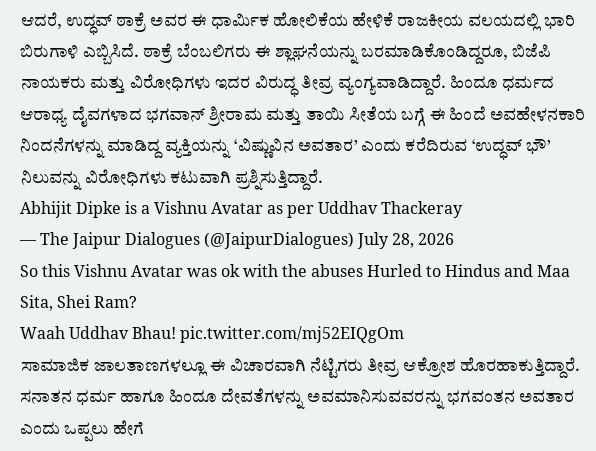ಆದರೆ, ಉದ್ಧವ್ ಠಾಕ್ರೆ ಅವರ ಈ ಧಾರ್ಮಿಕ ಹೋಲಿಕೆಯ ಹೇಳಿಕೆ ರಾಜಕೀಯ ವಲಯದಲ್ಲಿ ಭಾರಿ ಬಿರುಗಾಳಿ ಎಬ್ಬಿಸಿದೆ. ಠಾಕ್ರೆ ಬೆಂಬಲಿಗರು ಈ ಶ್ಲಾಘನೆಯನ್ನು ಬರಮಾಡಿಕೊಂಡಿದ್ದರೂ, ಬಿಜೆಪಿ ನಾಯಕರು ಮತ್ತು ವಿರೋಧಿಗಳು ಇದರ ವಿರುದ್ಧ ತೀವ್ರ ವ್ಯಂಗ್ಯವಾಡಿದ್ದಾರೆ. ಹಿಂದೂ ಧರ್ಮದ ಆರಾಧ್ಯ ದೈವಗಳಾದ ಭಗವಾನ್ ಶ್ರೀರಾಮ ಮತ್ತು ತಾಯಿ ಸೀತೆಯ ಬಗ್ಗೆ ಈ ಹಿಂದೆ ಅವಹೇಳನಕಾರಿ ನಿಂದನೆಗಳನ್ನು ಮಾಡಿದ್ದ ವ್ಯಕ್ತಿಯನ್ನು ‘ವಿಷ್ಣುವಿನ ಅವತಾರ’ ಎಂದು ಕರೆದಿರುವ ‘ಉದ್ಧವ್ ಭೌ’ ನಿಲುವನ್ನು ವಿರೋಧಿಗಳು ಕಟುವಾಗಿ ಪ್ರಶ್ನಿಸುತ್ತಿದ್ದಾರೆ.
Abhijit Dipke is a Vishnu Avatar as per Uddhav Thackeray
— The Jaipur Dialogues (@JaipurDialogues) July 28, 2026
So this Vishnu Avatar was ok with the abuses Hurled to Hindus and Maa Sita, Shei Ram?
Waah Uddhav Bhau! pic.twitter.com/mj52EIQgOm
ಸಾಮಾಜಿಕ ಜಾಲತಾಣಗಳಲ್ಲೂ ಈ ವಿಚಾರವಾಗಿ ನೆಟ್ಟಿಗರು ತೀವ್ರ ಆಕ್ರೋಶ ಹೊರಹಾಕುತ್ತಿದ್ದಾರೆ. ಸನಾತನ ಧರ್ಮ ಹಾಗೂ ಹಿಂದೂ ದೇವತೆಗಳನ್ನು ಅವಮಾನಿಸುವವರನ್ನು ಭಗವಂತನ ಅವತಾರ ಎಂದು ಒಪ್ಪಲು ಹೇಗೆ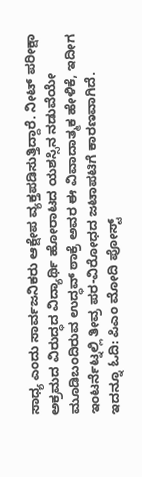ಸಾಧ್ಯ ಎಂದು ಸಾರ್ವಜನಿಕರು ಆಕ್ಷೇಪ ವ್ಯಕ್ತಪಡಿಸುತ್ತಿದ್ದಾರೆ. ನೀಟ್ ಪರೀಕ್ಷಾ ಅಕ್ರಮದ ವಿರುದ್ಧದ ವಿದ್ಯಾರ್ಥಿ ಹೋರಾಟದ ಯಶಸ್ಸಿನ ನಡುವೆಯೇ ಮೂಡಿಬಂದಿರುವ ಉದ್ಧವ್ ಠಾಕ್ರೆ ಅವರ ಈ ವಿವಾದಾತ್ಮಕ ಹೇಳಿಕೆ, ಇದೀಗ ಇಂಟರ್ನೆಟ್ನಲ್ಲಿ ತೀವ್ರ ಪರ-ವಿರೋಧದ ಜಟಾಪಟಿಗೆ ಕಾರಣವಾಗಿದೆ.
ಇದನ್ನೂ ಓದಿ: ಪಿಎಂ ಮೋದಿ ಪೋಸ್ಟ್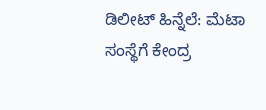ಡಿಲೀಟ್ ಹಿನ್ನೆಲೆ: ಮೆಟಾ ಸಂಸ್ಥೆಗೆ ಕೇಂದ್ರ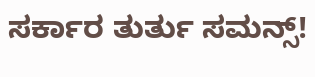ಸರ್ಕಾರ ತುರ್ತು ಸಮನ್ಸ್!